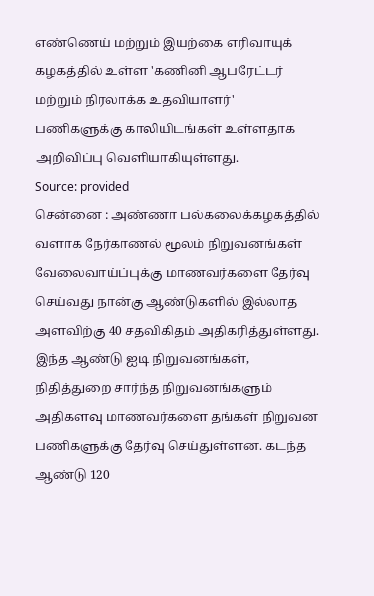எண்ணெய் மற்றும் இயற்கை எரிவாயுக் கழகத்தில் உள்ள 'கணினி ஆபரேட்டர் மற்றும் நிரலாக்க உதவியாளர்' பணிகளுக்கு காலியிடங்கள் உள்ளதாக அறிவிப்பு வெளியாகியுள்ளது.
Source: provided
சென்னை : அண்ணா பல்கலைக்கழகத்தில் வளாக நேர்காணல் மூலம் நிறுவனங்கள் வேலைவாய்ப்புக்கு மாணவர்களை தேர்வு செய்வது நான்கு ஆண்டுகளில் இல்லாத அளவிற்கு 40 சதவிகிதம் அதிகரித்துள்ளது.
இந்த ஆண்டு ஐடி நிறுவனங்கள், நிதித்துறை சார்ந்த நிறுவனங்களும் அதிகளவு மாணவர்களை தங்கள் நிறுவன பணிகளுக்கு தேர்வு செய்துள்ளன. கடந்த ஆண்டு 120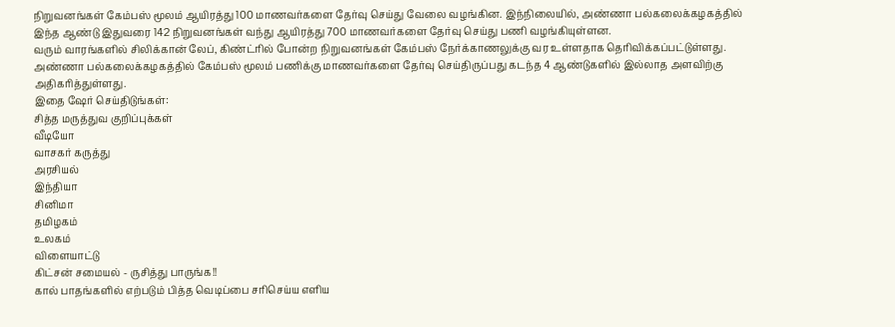நிறுவனங்கள் கேம்பஸ் மூலம் ஆயிரத்து 100 மாணவர்களை தேர்வு செய்து வேலை வழங்கின. இந்நிலையில், அண்ணா பல்கலைக்கழகத்தில் இந்த ஆண்டு இதுவரை 142 நிறுவனங்கள் வந்து ஆயிரத்து 700 மாணவர்களை தேர்வு செய்து பணி வழங்கியுள்ளன.
வரும் வாரங்களில் சிலிக்கான் லேப், கிண்ட்ரில் போன்ற நிறுவனங்கள் கேம்பஸ் நேர்க்காணலுக்கு வர உள்ளதாக தெரிவிக்கப்பட்டுள்ளது. அண்ணா பல்கலைக்கழகத்தில் கேம்பஸ் மூலம் பணிக்கு மாணவர்களை தேர்வு செய்திருப்பது கடந்த 4 ஆண்டுகளில் இல்லாத அளவிற்கு அதிகரித்துள்ளது.
இதை ஷேர் செய்திடுங்கள்:
சித்த மருத்துவ குறிப்புக்கள்
வீடியோ
வாசகர் கருத்து
அரசியல்
இந்தியா
சினிமா
தமிழகம்
உலகம்
விளையாட்டு
கிட்சன் சமையல் - ருசித்து பாருங்க!!
கால் பாதங்களில் எற்படும் பித்த வெடிப்பை சரிசெய்ய எளிய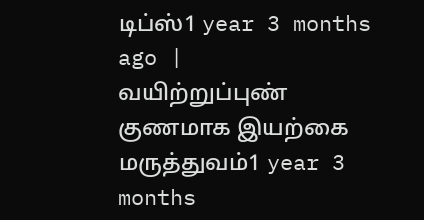டிப்ஸ்1 year 3 months ago |
வயிற்றுப்புண் குணமாக இயற்கை மருத்துவம்1 year 3 months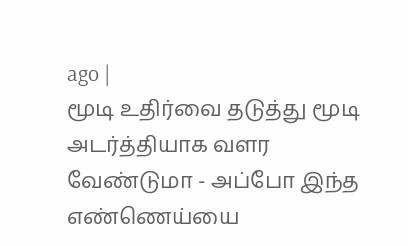ago |
மூடி உதிர்வை தடுத்து மூடி அடர்த்தியாக வளர வேண்டுமா - அப்போ இந்த எண்ணெய்யை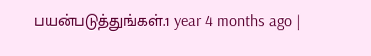பயன்படுத்துங்கள்.1 year 4 months ago |